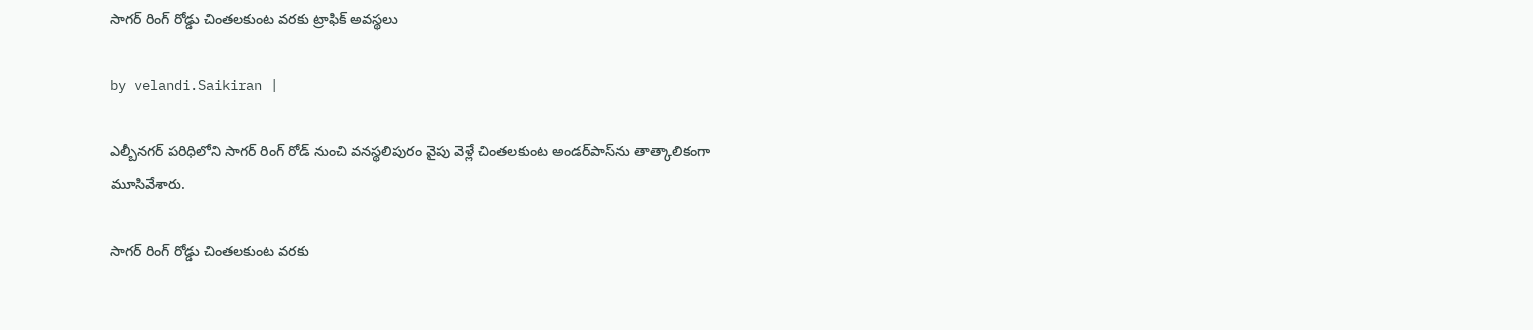సాగర్ రింగ్ రోడ్డు చింతలకుంట వరకు ట్రాఫిక్‌ అవస్థలు

by velandi.Saikiran |

ఎల్బీనగర్ పరిధిలోని సాగర్ రింగ్ రోడ్ నుంచి వనస్థలిపురం వైపు వెళ్లే చింతలకుంట అండర్‌పాస్‌ను తాత్కాలికంగా మూసివేశారు.

సాగర్ రింగ్ రోడ్డు చింతలకుంట వరకు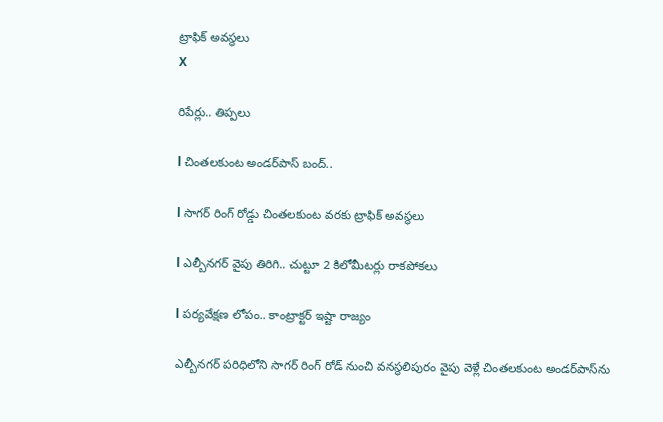ట్రాఫిక్‌ అవస్థలు
X

రిపేర్లు.. తిప్పలు

l చింతలకుంట అండర్‌పాస్ బంద్..

l సాగర్ రింగ్ రోడ్డు చింతలకుంట వరకు ట్రాఫిక్‌ అవస్థలు

l ఎల్బీనగర్ వైపు తిరిగి.. చుట్టూ 2 కిలోమీటర్లు రాకపోకలు

l పర్యవేక్షణ లోపం.. కాంట్రాక్టర్ ఇష్టా రాజ్యం

ఎల్బీనగర్ పరిధిలోని సాగర్ రింగ్ రోడ్ నుంచి వనస్థలిపురం వైపు వెళ్లే చింతలకుంట అండర్‌పాస్‌ను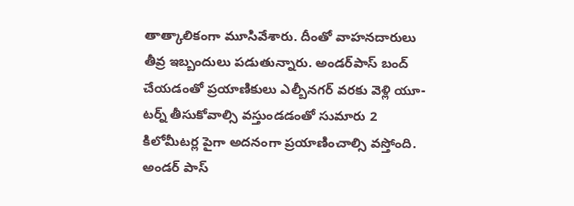తాత్కాలికంగా మూసివేశారు. దీంతో వాహనదారులు తీవ్ర ఇబ్బందులు పడుతున్నారు. అండర్‌పాస్ బంద్ చేయడంతో ప్రయాణికులు ఎల్బీనగర్ వరకు వెళ్లి యూ-టర్న్ తీసుకోవాల్సి వస్తుండడంతో సుమారు 2 కిలోమీటర్ల పైగా అదనంగా ప్రయాణించాల్సి వస్తోంది. అండర్ పాస్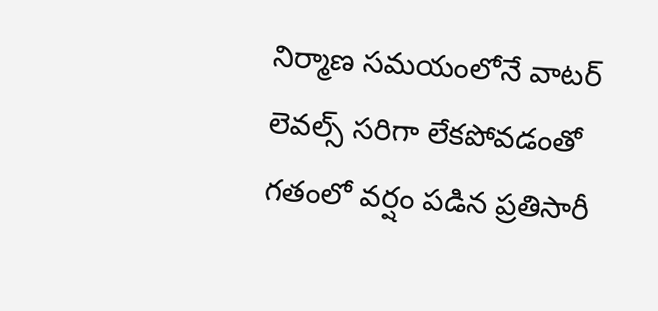నిర్మాణ సమయంలోనే వాటర్ లెవల్స్ సరిగా లేకపోవడంతో గతంలో వర్షం పడిన ప్రతిసారీ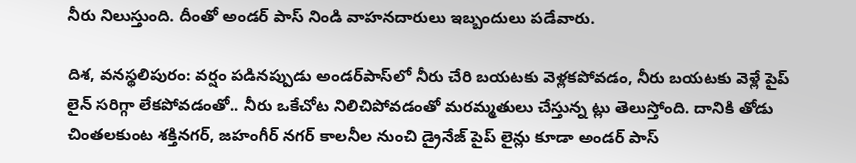నీరు నిలుస్తుంది. దీంతో అండర్ పాస్ నిండి వాహనదారులు ఇబ్బందులు పడేవారు.

దిశ, వనస్థలిపురం: వర్షం పడినప్పుడు అండర్‌పాస్‌లో నీరు చేరి బయటకు వెళ్లకపోవడం, నీరు బయటకు వెళ్లే పైప్ లైన్ సరిగ్గా లేకపోవడంతో.. నీరు ఒకేచోట నిలిచిపోవడంతో మరమ్మతులు చేస్తున్న ట్లు తెలుస్తోంది. దానికి తోడు చింతలకుంట శక్తినగర్, జహంగీర్ నగర్ కాలనీల నుంచి డ్రైనేజ్ పైప్ లైన్లు కూడా అండర్ పాస్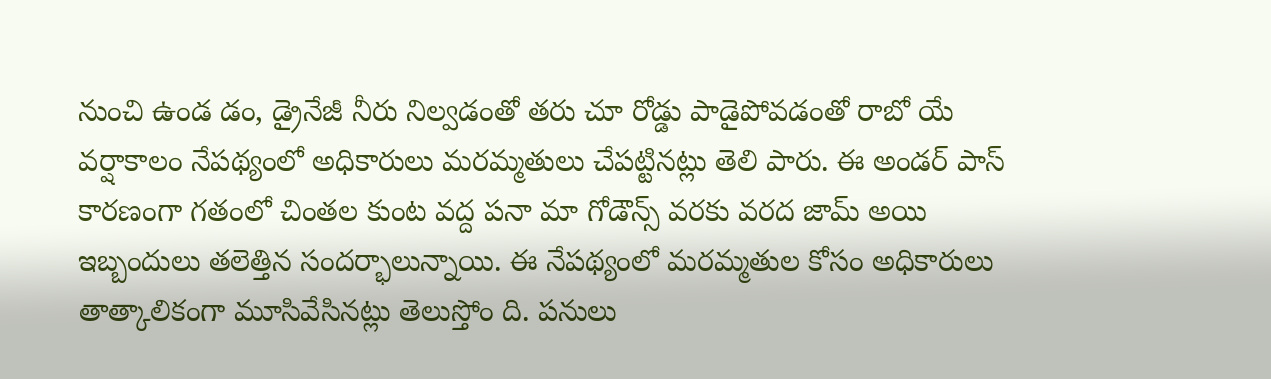నుంచి ఉండ డం, డ్రైనేజీ నీరు నిల్వడంతో తరు చూ రోడ్డు పాడైపోవడంతో రాబో యే వర్షాకాలం నేపథ్యంలో అధికారులు మరమ్మతులు చేపట్టినట్లు తెలి పారు. ఈ అండర్ పాస్ కారణంగా గతంలో చింతల కుంట వద్ద పనా మా గోడౌన్స్ వరకు వరద జామ్ అయి ఇబ్బందులు తలెత్తిన సందర్భాలున్నాయి. ఈ నేపథ్యంలో మరమ్మతుల కోసం అధికారులు తాత్కాలికంగా మూసివేసినట్లు తెలుస్తోం ది. పనులు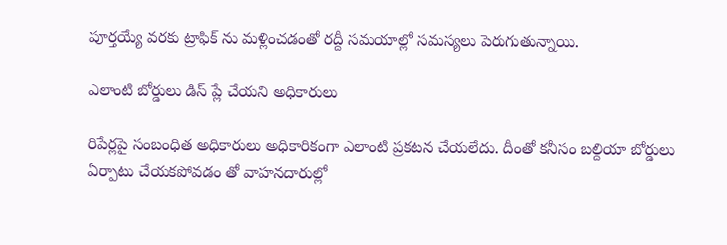పూర్తయ్యే వరకు ట్రాఫిక్‌ ను మళ్లించడంతో రద్దీ సమయాల్లో సమస్యలు పెరుగుతున్నాయి.

ఎలాంటి బోర్డులు డిస్ ప్లే చేయని అధికారులు

రిపేర్లపై సంబంధిత అధికారులు అధికారికంగా ఎలాంటి ప్రకటన చేయలేదు. దీంతో కనీసం బల్దియా బోర్డులు ఏర్పాటు చేయకపోవడం తో వాహనదారుల్లో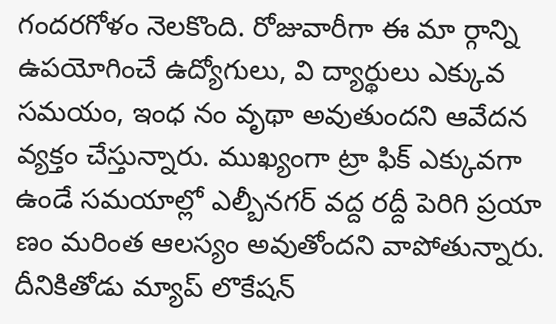గందరగోళం నెలకొంది. రోజువారీగా ఈ మా ర్గాన్ని ఉపయోగించే ఉద్యోగులు, వి ద్యార్థులు ఎక్కువ సమయం, ఇంధ నం వృథా అవుతుందని ఆవేదన వ్యక్తం చేస్తున్నారు. ముఖ్యంగా ట్రా ఫిక్ ఎక్కువగా ఉండే సమయాల్లో ఎల్బీనగర్ వద్ద రద్దీ పెరిగి ప్రయా ణం మరింత ఆలస్యం అవుతోందని వాపోతున్నారు. దీనికితోడు మ్యాప్ లొకేషన్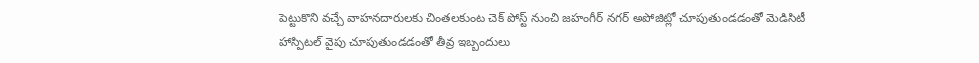పెట్టుకొని వచ్చే వాహనదారులకు చింతలకుంట చెక్ పోస్ట్ నుంచి జహంగీర్ నగర్ అపోజిట్లో చూపుతుండడంతో మెడిసిటీ హాస్పిటల్ వైపు చూపుతుండడంతో తీవ్ర ఇబ్బందులు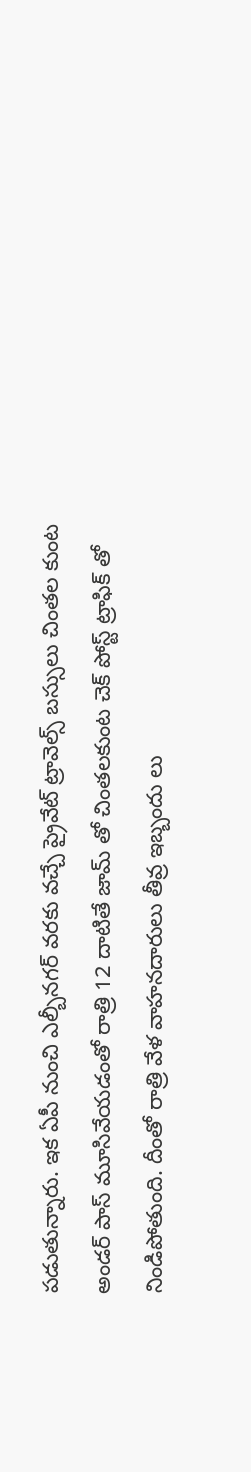పడుతున్నారు. ఇక ఏపీ నుంచి ఎల్బీనగర్ వరకు వచ్చే ప్రైవేట్ ట్రావెల్స్ బస్సులు చింతల కుంట అండర్ పాస్ మూసివేయడంతో రాత్రి 12 దాటితే జామ్ తో చింతలకుంట చెక్ పోస్ట్ ట్రాఫిక్ తో నిండిపోతుంది. దీంతో రాత్రి వేళ వాహనదారులు తీవ్ర ఇబ్బందు లు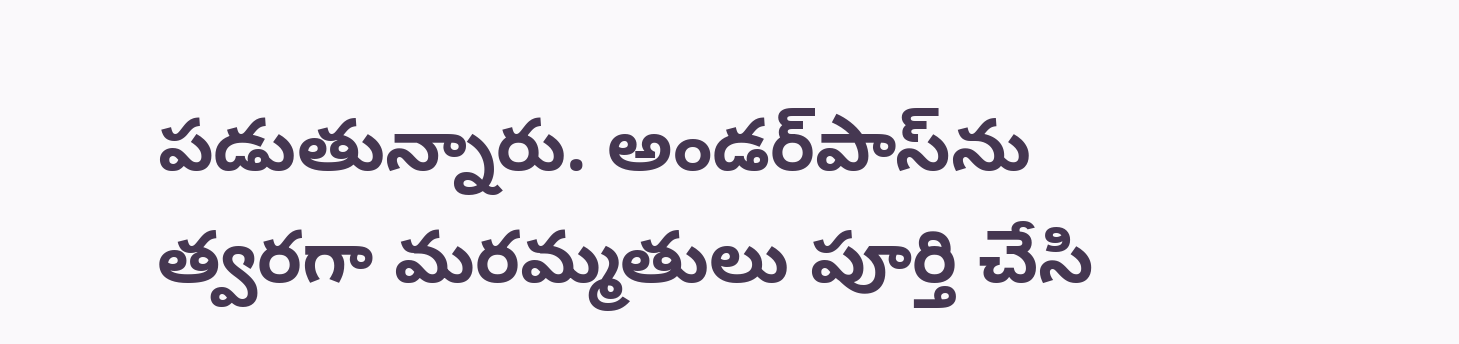పడుతున్నారు. అండర్‌పాస్‌ను త్వరగా మరమ్మతులు పూర్తి చేసి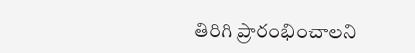తిరిగి ప్రారంభించాలని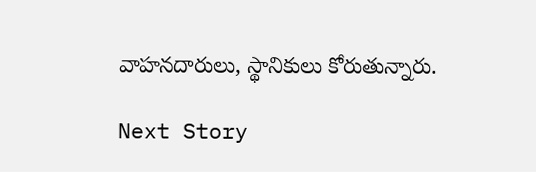వాహనదారులు, స్థానికులు కోరుతున్నారు.

Next Story